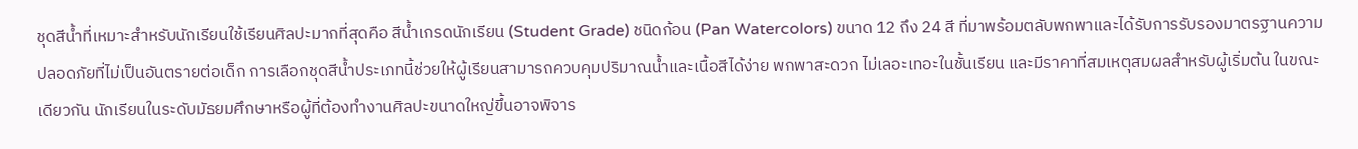ชุดสีน้ำที่เหมาะสำหรับนักเรียนใช้เรียนศิลปะมากที่สุดคือ สีน้ำเกรดนักเรียน (Student Grade) ชนิดก้อน (Pan Watercolors) ขนาด 12 ถึง 24 สี ที่มาพร้อมตลับพกพาและได้รับการรับรองมาตรฐานความปลอดภัยที่ไม่เป็นอันตรายต่อเด็ก การเลือกชุดสีน้ำประเภทนี้ช่วยให้ผู้เรียนสามารถควบคุมปริมาณน้ำและเนื้อสีได้ง่าย พกพาสะดวก ไม่เลอะเทอะในชั้นเรียน และมีราคาที่สมเหตุสมผลสำหรับผู้เริ่มต้น ในขณะเดียวกัน นักเรียนในระดับมัธยมศึกษาหรือผู้ที่ต้องทำงานศิลปะขนาดใหญ่ขึ้นอาจพิจาร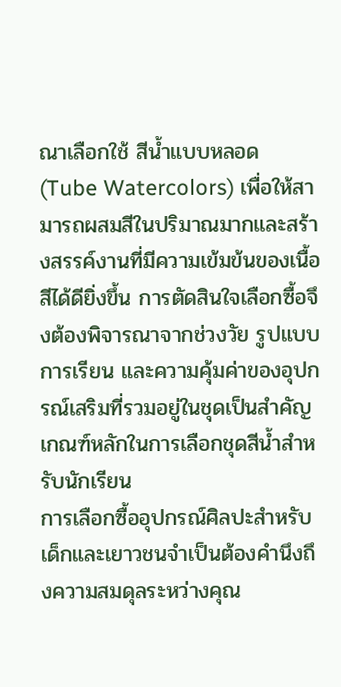ณาเลือกใช้ สีน้ำแบบหลอด (Tube Watercolors) เพื่อให้สามารถผสมสีในปริมาณมากและสร้างสรรค์งานที่มีความเข้มข้นของเนื้อสีได้ดียิ่งขึ้น การตัดสินใจเลือกซื้อจึงต้องพิจารณาจากช่วงวัย รูปแบบการเรียน และความคุ้มค่าของอุปกรณ์เสริมที่รวมอยู่ในชุดเป็นสำคัญ
เกณฑ์หลักในการเลือกชุดสีน้ำสำหรับนักเรียน
การเลือกซื้ออุปกรณ์ศิลปะสำหรับเด็กและเยาวชนจำเป็นต้องคำนึงถึงความสมดุลระหว่างคุณ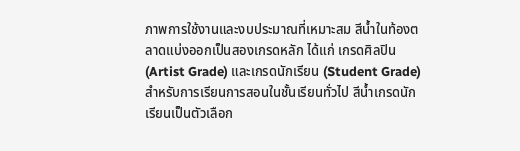ภาพการใช้งานและงบประมาณที่เหมาะสม สีน้ำในท้องตลาดแบ่งออกเป็นสองเกรดหลัก ได้แก่ เกรดศิลปิน (Artist Grade) และเกรดนักเรียน (Student Grade) สำหรับการเรียนการสอนในชั้นเรียนทั่วไป สีน้ำเกรดนักเรียนเป็นตัวเลือก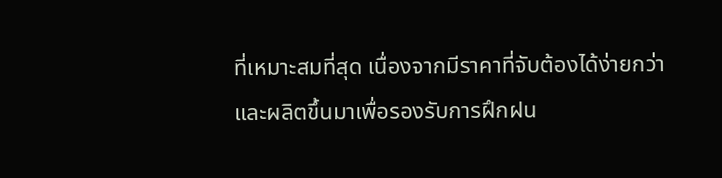ที่เหมาะสมที่สุด เนื่องจากมีราคาที่จับต้องได้ง่ายกว่าและผลิตขึ้นมาเพื่อรองรับการฝึกฝน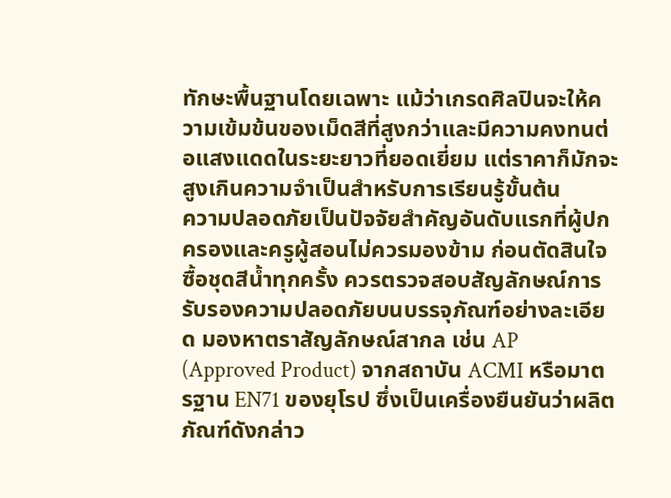ทักษะพื้นฐานโดยเฉพาะ แม้ว่าเกรดศิลปินจะให้ความเข้มข้นของเม็ดสีที่สูงกว่าและมีความคงทนต่อแสงแดดในระยะยาวที่ยอดเยี่ยม แต่ราคาก็มักจะสูงเกินความจำเป็นสำหรับการเรียนรู้ขั้นต้น
ความปลอดภัยเป็นปัจจัยสำคัญอันดับแรกที่ผู้ปกครองและครูผู้สอนไม่ควรมองข้าม ก่อนตัดสินใจซื้อชุดสีน้ำทุกครั้ง ควรตรวจสอบสัญลักษณ์การรับรองความปลอดภัยบนบรรจุภัณฑ์อย่างละเอียด มองหาตราสัญลักษณ์สากล เช่น AP (Approved Product) จากสถาบัน ACMI หรือมาตรฐาน EN71 ของยุโรป ซึ่งเป็นเครื่องยืนยันว่าผลิตภัณฑ์ดังกล่าว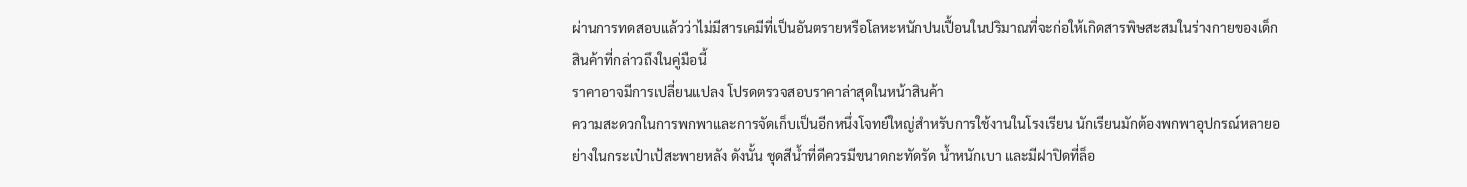ผ่านการทดสอบแล้วว่าไม่มีสารเคมีที่เป็นอันตรายหรือโลหะหนักปนเปื้อนในปริมาณที่จะก่อให้เกิดสารพิษสะสมในร่างกายของเด็ก
สินค้าที่กล่าวถึงในคู่มือนี้
ราคาอาจมีการเปลี่ยนแปลง โปรดตรวจสอบราคาล่าสุดในหน้าสินค้า
ความสะดวกในการพกพาและการจัดเก็บเป็นอีกหนึ่งโจทย์ใหญ่สำหรับการใช้งานในโรงเรียน นักเรียนมักต้องพกพาอุปกรณ์หลายอย่างในกระเป๋าเป้สะพายหลัง ดังนั้น ชุดสีน้ำที่ดีควรมีขนาดกะทัดรัด น้ำหนักเบา และมีฝาปิดที่ล็อ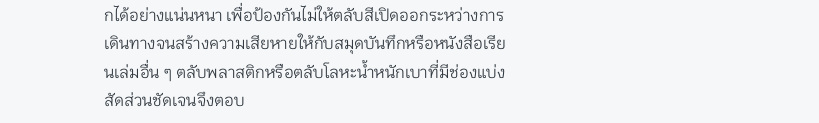กได้อย่างแน่นหนา เพื่อป้องกันไม่ให้ตลับสีเปิดออกระหว่างการเดินทางจนสร้างความเสียหายให้กับสมุดบันทึกหรือหนังสือเรียนเล่มอื่น ๆ ตลับพลาสติกหรือตลับโลหะน้ำหนักเบาที่มีช่องแบ่งสัดส่วนชัดเจนจึงตอบ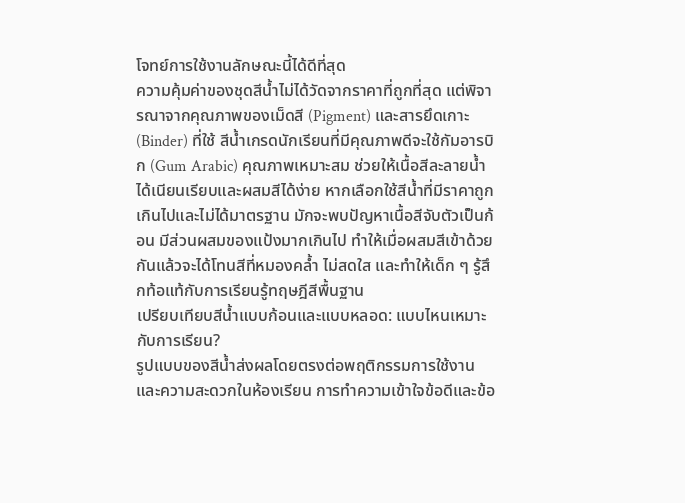โจทย์การใช้งานลักษณะนี้ได้ดีที่สุด
ความคุ้มค่าของชุดสีน้ำไม่ได้วัดจากราคาที่ถูกที่สุด แต่พิจารณาจากคุณภาพของเม็ดสี (Pigment) และสารยึดเกาะ (Binder) ที่ใช้ สีน้ำเกรดนักเรียนที่มีคุณภาพดีจะใช้กัมอารบิก (Gum Arabic) คุณภาพเหมาะสม ช่วยให้เนื้อสีละลายน้ำได้เนียนเรียบและผสมสีได้ง่าย หากเลือกใช้สีน้ำที่มีราคาถูกเกินไปและไม่ได้มาตรฐาน มักจะพบปัญหาเนื้อสีจับตัวเป็นก้อน มีส่วนผสมของแป้งมากเกินไป ทำให้เมื่อผสมสีเข้าด้วยกันแล้วจะได้โทนสีที่หมองคล้ำ ไม่สดใส และทำให้เด็ก ๆ รู้สึกท้อแท้กับการเรียนรู้ทฤษฎีสีพื้นฐาน
เปรียบเทียบสีน้ำแบบก้อนและแบบหลอด: แบบไหนเหมาะกับการเรียน?
รูปแบบของสีน้ำส่งผลโดยตรงต่อพฤติกรรมการใช้งานและความสะดวกในห้องเรียน การทำความเข้าใจข้อดีและข้อ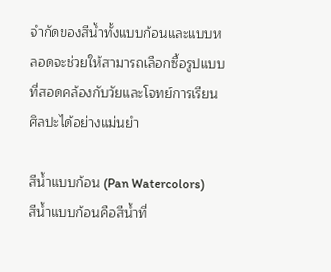จำกัดของสีน้ำทั้งแบบก้อนและแบบหลอดจะช่วยให้สามารถเลือกซื้อรูปแบบที่สอดคล้องกับวัยและโจทย์การเรียนศิลปะได้อย่างแม่นยำ

สีน้ำแบบก้อน (Pan Watercolors)
สีน้ำแบบก้อนคือสีน้ำที่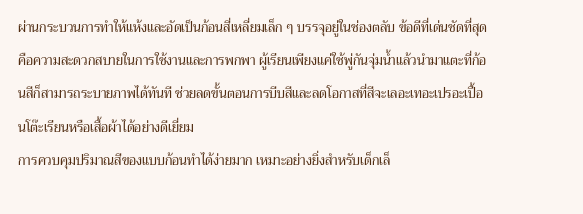ผ่านกระบวนการทำให้แห้งและอัดเป็นก้อนสี่เหลี่ยมเล็ก ๆ บรรจุอยู่ในช่องตลับ ข้อดีที่เด่นชัดที่สุดคือความสะดวกสบายในการใช้งานและการพกพา ผู้เรียนเพียงแค่ใช้พู่กันจุ่มน้ำแล้วนำมาแตะที่ก้อนสีก็สามารถระบายภาพได้ทันที ช่วยลดขั้นตอนการบีบสีและลดโอกาสที่สีจะเลอะเทอะเปรอะเปื้อนโต๊ะเรียนหรือเสื้อผ้าได้อย่างดีเยี่ยม
การควบคุมปริมาณสีของแบบก้อนทำได้ง่ายมาก เหมาะอย่างยิ่งสำหรับเด็กเล็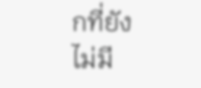กที่ยังไม่มี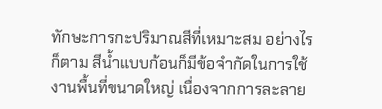ทักษะการกะปริมาณสีที่เหมาะสม อย่างไรก็ตาม สีน้ำแบบก้อนก็มีข้อจำกัดในการใช้งานพื้นที่ขนาดใหญ่ เนื่องจากการละลาย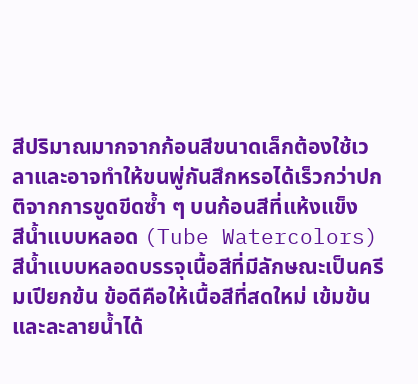สีปริมาณมากจากก้อนสีขนาดเล็กต้องใช้เวลาและอาจทำให้ขนพู่กันสึกหรอได้เร็วกว่าปกติจากการขูดขีดซ้ำ ๆ บนก้อนสีที่แห้งแข็ง
สีน้ำแบบหลอด (Tube Watercolors)
สีน้ำแบบหลอดบรรจุเนื้อสีที่มีลักษณะเป็นครีมเปียกข้น ข้อดีคือให้เนื้อสีที่สดใหม่ เข้มข้น และละลายน้ำได้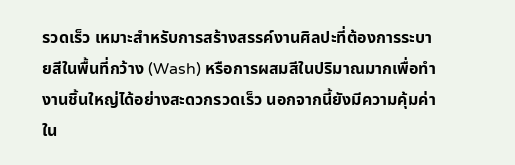รวดเร็ว เหมาะสำหรับการสร้างสรรค์งานศิลปะที่ต้องการระบายสีในพื้นที่กว้าง (Wash) หรือการผสมสีในปริมาณมากเพื่อทำงานชิ้นใหญ่ได้อย่างสะดวกรวดเร็ว นอกจากนี้ยังมีความคุ้มค่าใน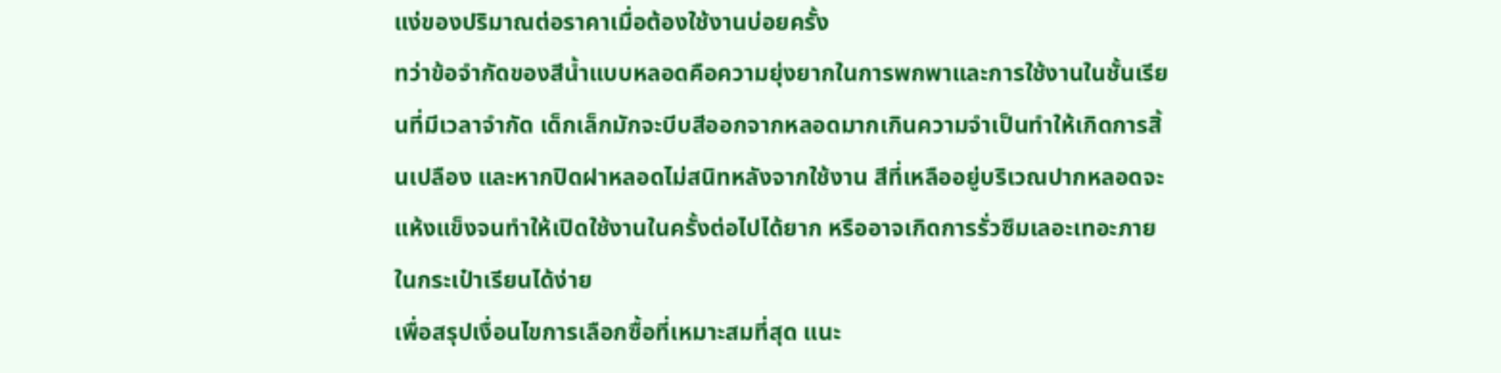แง่ของปริมาณต่อราคาเมื่อต้องใช้งานบ่อยครั้ง
ทว่าข้อจำกัดของสีน้ำแบบหลอดคือความยุ่งยากในการพกพาและการใช้งานในชั้นเรียนที่มีเวลาจำกัด เด็กเล็กมักจะบีบสีออกจากหลอดมากเกินความจำเป็นทำให้เกิดการสิ้นเปลือง และหากปิดฝาหลอดไม่สนิทหลังจากใช้งาน สีที่เหลืออยู่บริเวณปากหลอดจะแห้งแข็งจนทำให้เปิดใช้งานในครั้งต่อไปได้ยาก หรืออาจเกิดการรั่วซึมเลอะเทอะภายในกระเป๋าเรียนได้ง่าย
เพื่อสรุปเงื่อนไขการเลือกซื้อที่เหมาะสมที่สุด แนะ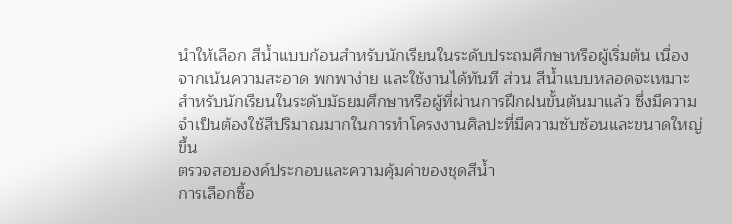นำให้เลือก สีน้ำแบบก้อนสำหรับนักเรียนในระดับประถมศึกษาหรือผู้เริ่มต้น เนื่องจากเน้นความสะอาด พกพาง่าย และใช้งานได้ทันที ส่วน สีน้ำแบบหลอดจะเหมาะสำหรับนักเรียนในระดับมัธยมศึกษาหรือผู้ที่ผ่านการฝึกฝนขั้นต้นมาแล้ว ซึ่งมีความจำเป็นต้องใช้สีปริมาณมากในการทำโครงงานศิลปะที่มีความซับซ้อนและขนาดใหญ่ขึ้น
ตรวจสอบองค์ประกอบและความคุ้มค่าของชุดสีน้ำ
การเลือกซื้อ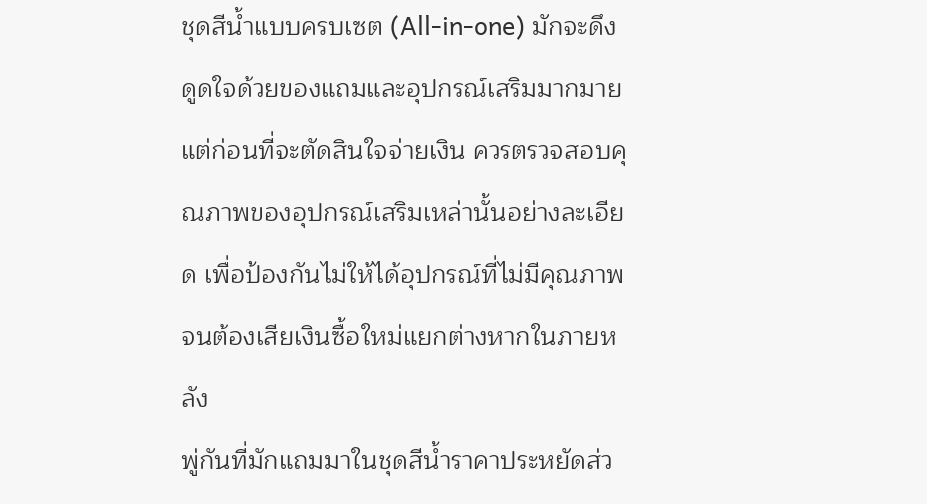ชุดสีน้ำแบบครบเซต (All-in-one) มักจะดึงดูดใจด้วยของแถมและอุปกรณ์เสริมมากมาย แต่ก่อนที่จะตัดสินใจจ่ายเงิน ควรตรวจสอบคุณภาพของอุปกรณ์เสริมเหล่านั้นอย่างละเอียด เพื่อป้องกันไม่ให้ได้อุปกรณ์ที่ไม่มีคุณภาพจนต้องเสียเงินซื้อใหม่แยกต่างหากในภายหลัง
พู่กันที่มักแถมมาในชุดสีน้ำราคาประหยัดส่ว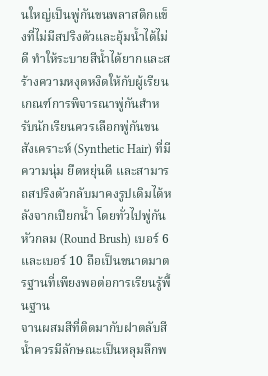นใหญ่เป็นพู่กันขนพลาสติกแข็งที่ไม่มีสปริงตัวและอุ้มน้ำได้ไม่ดี ทำให้ระบายสีน้ำได้ยากและสร้างความหงุดหงิดให้กับผู้เรียน เกณฑ์การพิจารณาพู่กันสำหรับนักเรียนควรเลือกพู่กันขนสังเคราะห์ (Synthetic Hair) ที่มีความนุ่ม ยืดหยุ่นดี และสามารถสปริงตัวกลับมาคงรูปเดิมได้หลังจากเปียกน้ำ โดยทั่วไปพู่กันหัวกลม (Round Brush) เบอร์ 6 และเบอร์ 10 ถือเป็นขนาดมาตรฐานที่เพียงพอต่อการเรียนรู้พื้นฐาน
จานผสมสีที่ติดมากับฝาตลับสีน้ำควรมีลักษณะเป็นหลุมลึกพ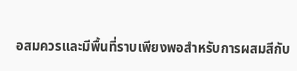อสมควรและมีพื้นที่ราบเพียงพอสำหรับการผสมสีกับ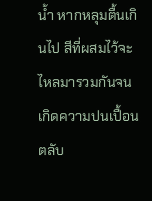น้ำ หากหลุมตื้นเกินไป สีที่ผสมไว้จะไหลมารวมกันจนเกิดความปนเปื้อน ตลับ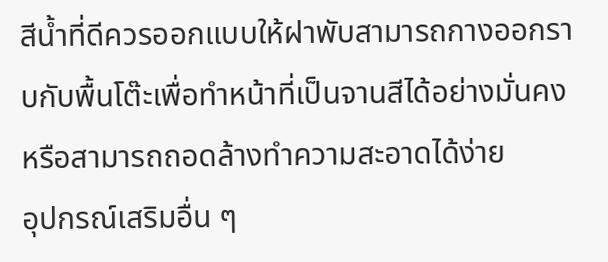สีน้ำที่ดีควรออกแบบให้ฝาพับสามารถกางออกราบกับพื้นโต๊ะเพื่อทำหน้าที่เป็นจานสีได้อย่างมั่นคง หรือสามารถถอดล้างทำความสะอาดได้ง่าย
อุปกรณ์เสริมอื่น ๆ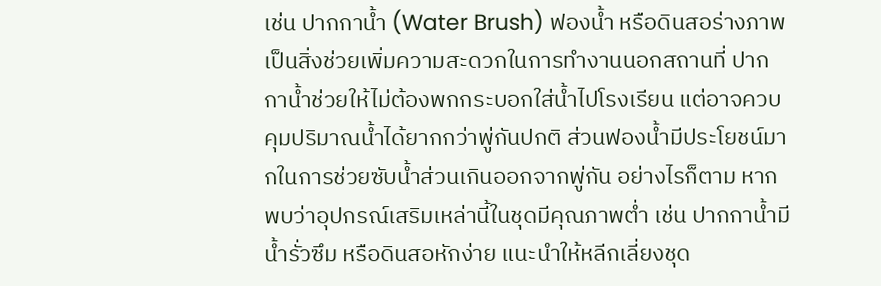เช่น ปากกาน้ำ (Water Brush) ฟองน้ำ หรือดินสอร่างภาพ เป็นสิ่งช่วยเพิ่มความสะดวกในการทำงานนอกสถานที่ ปากกาน้ำช่วยให้ไม่ต้องพกกระบอกใส่น้ำไปโรงเรียน แต่อาจควบคุมปริมาณน้ำได้ยากกว่าพู่กันปกติ ส่วนฟองน้ำมีประโยชน์มากในการช่วยซับน้ำส่วนเกินออกจากพู่กัน อย่างไรก็ตาม หากพบว่าอุปกรณ์เสริมเหล่านี้ในชุดมีคุณภาพต่ำ เช่น ปากกาน้ำมีน้ำรั่วซึม หรือดินสอหักง่าย แนะนำให้หลีกเลี่ยงชุด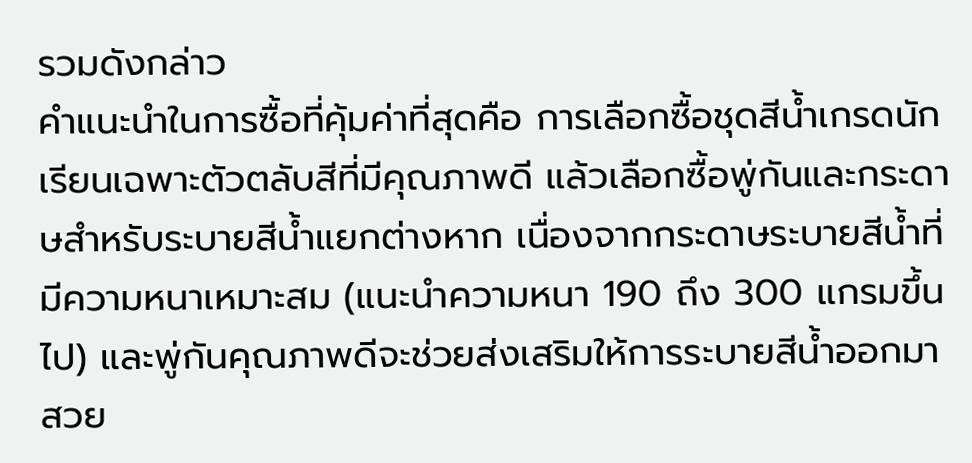รวมดังกล่าว
คำแนะนำในการซื้อที่คุ้มค่าที่สุดคือ การเลือกซื้อชุดสีน้ำเกรดนักเรียนเฉพาะตัวตลับสีที่มีคุณภาพดี แล้วเลือกซื้อพู่กันและกระดาษสำหรับระบายสีน้ำแยกต่างหาก เนื่องจากกระดาษระบายสีน้ำที่มีความหนาเหมาะสม (แนะนำความหนา 190 ถึง 300 แกรมขึ้นไป) และพู่กันคุณภาพดีจะช่วยส่งเสริมให้การระบายสีน้ำออกมาสวย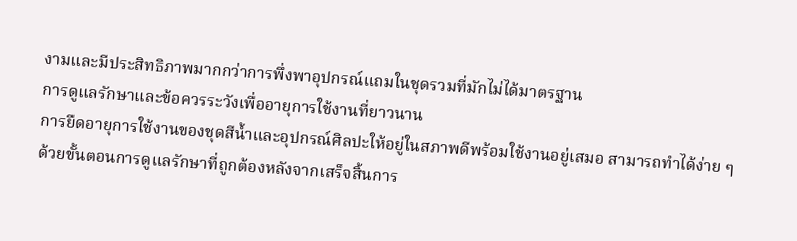งามและมีประสิทธิภาพมากกว่าการพึ่งพาอุปกรณ์แถมในชุดรวมที่มักไม่ได้มาตรฐาน
การดูแลรักษาและข้อควรระวังเพื่ออายุการใช้งานที่ยาวนาน
การยืดอายุการใช้งานของชุดสีน้ำและอุปกรณ์ศิลปะให้อยู่ในสภาพดีพร้อมใช้งานอยู่เสมอ สามารถทำได้ง่าย ๆ ด้วยขั้นตอนการดูแลรักษาที่ถูกต้องหลังจากเสร็จสิ้นการ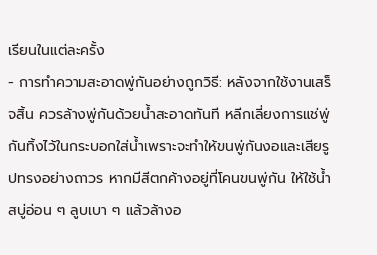เรียนในแต่ละครั้ง
- การทำความสะอาดพู่กันอย่างถูกวิธี: หลังจากใช้งานเสร็จสิ้น ควรล้างพู่กันด้วยน้ำสะอาดทันที หลีกเลี่ยงการแช่พู่กันทิ้งไว้ในกระบอกใส่น้ำเพราะจะทำให้ขนพู่กันงอและเสียรูปทรงอย่างถาวร หากมีสีตกค้างอยู่ที่โคนขนพู่กัน ให้ใช้น้ำสบู่อ่อน ๆ ลูบเบา ๆ แล้วล้างอ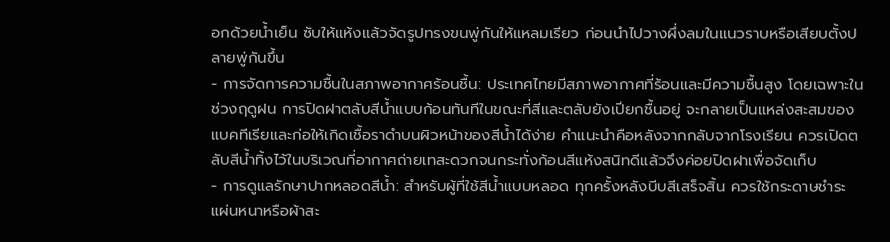อกด้วยน้ำเย็น ซับให้แห้งแล้วจัดรูปทรงขนพู่กันให้แหลมเรียว ก่อนนำไปวางผึ่งลมในแนวราบหรือเสียบตั้งปลายพู่กันขึ้น
- การจัดการความชื้นในสภาพอากาศร้อนชื้น: ประเทศไทยมีสภาพอากาศที่ร้อนและมีความชื้นสูง โดยเฉพาะในช่วงฤดูฝน การปิดฝาตลับสีน้ำแบบก้อนทันทีในขณะที่สีและตลับยังเปียกชื้นอยู่ จะกลายเป็นแหล่งสะสมของแบคทีเรียและก่อให้เกิดเชื้อราดำบนผิวหน้าของสีน้ำได้ง่าย คำแนะนำคือหลังจากกลับจากโรงเรียน ควรเปิดตลับสีน้ำทิ้งไว้ในบริเวณที่อากาศถ่ายเทสะดวกจนกระทั่งก้อนสีแห้งสนิทดีแล้วจึงค่อยปิดฝาเพื่อจัดเก็บ
- การดูแลรักษาปากหลอดสีน้ำ: สำหรับผู้ที่ใช้สีน้ำแบบหลอด ทุกครั้งหลังบีบสีเสร็จสิ้น ควรใช้กระดาษชำระแผ่นหนาหรือผ้าสะ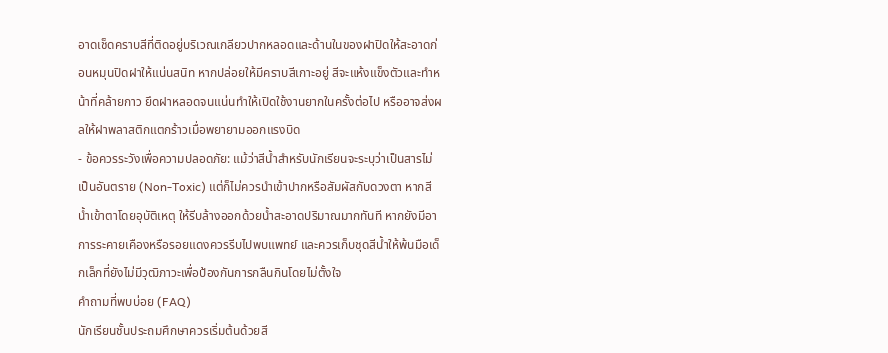อาดเช็ดคราบสีที่ติดอยู่บริเวณเกลียวปากหลอดและด้านในของฝาปิดให้สะอาดก่อนหมุนปิดฝาให้แน่นสนิท หากปล่อยให้มีคราบสีเกาะอยู่ สีจะแห้งแข็งตัวและทำหน้าที่คล้ายกาว ยึดฝาหลอดจนแน่นทำให้เปิดใช้งานยากในครั้งต่อไป หรืออาจส่งผลให้ฝาพลาสติกแตกร้าวเมื่อพยายามออกแรงบิด
- ข้อควรระวังเพื่อความปลอดภัย: แม้ว่าสีน้ำสำหรับนักเรียนจะระบุว่าเป็นสารไม่เป็นอันตราย (Non-Toxic) แต่ก็ไม่ควรนำเข้าปากหรือสัมผัสกับดวงตา หากสีน้ำเข้าตาโดยอุบัติเหตุ ให้รีบล้างออกด้วยน้ำสะอาดปริมาณมากทันที หากยังมีอาการระคายเคืองหรือรอยแดงควรรีบไปพบแพทย์ และควรเก็บชุดสีน้ำให้พ้นมือเด็กเล็กที่ยังไม่มีวุฒิภาวะเพื่อป้องกันการกลืนกินโดยไม่ตั้งใจ
คำถามที่พบบ่อย (FAQ)
นักเรียนชั้นประถมศึกษาควรเริ่มต้นด้วยสี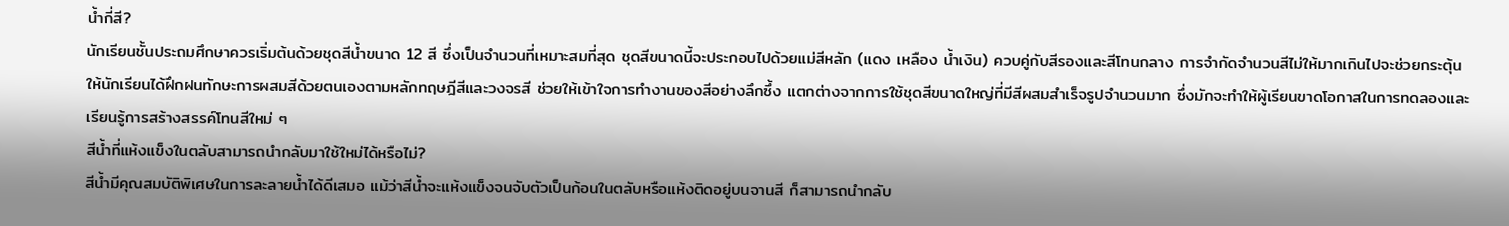น้ำกี่สี?
นักเรียนชั้นประถมศึกษาควรเริ่มต้นด้วยชุดสีน้ำขนาด 12 สี ซึ่งเป็นจำนวนที่เหมาะสมที่สุด ชุดสีขนาดนี้จะประกอบไปด้วยแม่สีหลัก (แดง เหลือง น้ำเงิน) ควบคู่กับสีรองและสีโทนกลาง การจำกัดจำนวนสีไม่ให้มากเกินไปจะช่วยกระตุ้นให้นักเรียนได้ฝึกฝนทักษะการผสมสีด้วยตนเองตามหลักทฤษฎีสีและวงจรสี ช่วยให้เข้าใจการทำงานของสีอย่างลึกซึ้ง แตกต่างจากการใช้ชุดสีขนาดใหญ่ที่มีสีผสมสำเร็จรูปจำนวนมาก ซึ่งมักจะทำให้ผู้เรียนขาดโอกาสในการทดลองและเรียนรู้การสร้างสรรค์โทนสีใหม่ ๆ
สีน้ำที่แห้งแข็งในตลับสามารถนำกลับมาใช้ใหม่ได้หรือไม่?
สีน้ำมีคุณสมบัติพิเศษในการละลายน้ำได้ดีเสมอ แม้ว่าสีน้ำจะแห้งแข็งจนจับตัวเป็นก้อนในตลับหรือแห้งติดอยู่บนจานสี ก็สามารถนำกลับ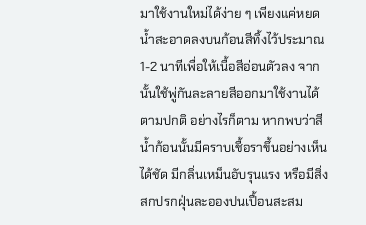มาใช้งานใหม่ได้ง่าย ๆ เพียงแค่หยดน้ำสะอาดลงบนก้อนสีทิ้งไว้ประมาณ 1-2 นาทีเพื่อให้เนื้อสีอ่อนตัวลง จากนั้นใช้พู่กันละลายสีออกมาใช้งานได้ตามปกติ อย่างไรก็ตาม หากพบว่าสีน้ำก้อนนั้นมีคราบเชื้อราขึ้นอย่างเห็นได้ชัด มีกลิ่นเหม็นอับรุนแรง หรือมีสิ่งสกปรกฝุ่นละอองปนเปื้อนสะสม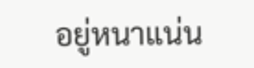อยู่หนาแน่น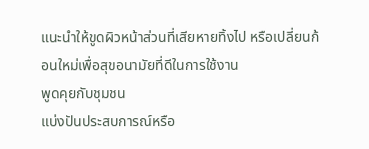แนะนำให้ขูดผิวหน้าส่วนที่เสียหายทิ้งไป หรือเปลี่ยนก้อนใหม่เพื่อสุขอนามัยที่ดีในการใช้งาน
พูดคุยกับชุมชน
แบ่งปันประสบการณ์หรือ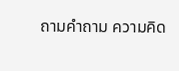ถามคำถาม ความคิด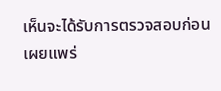เห็นจะได้รับการตรวจสอบก่อนเผยแพร่